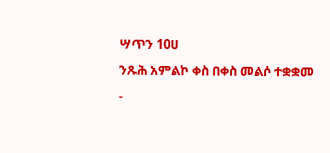ሣጥን 10ሀ
ንጹሕ አምልኮ ቀስ በቀስ መልሶ ተቋቋመ
-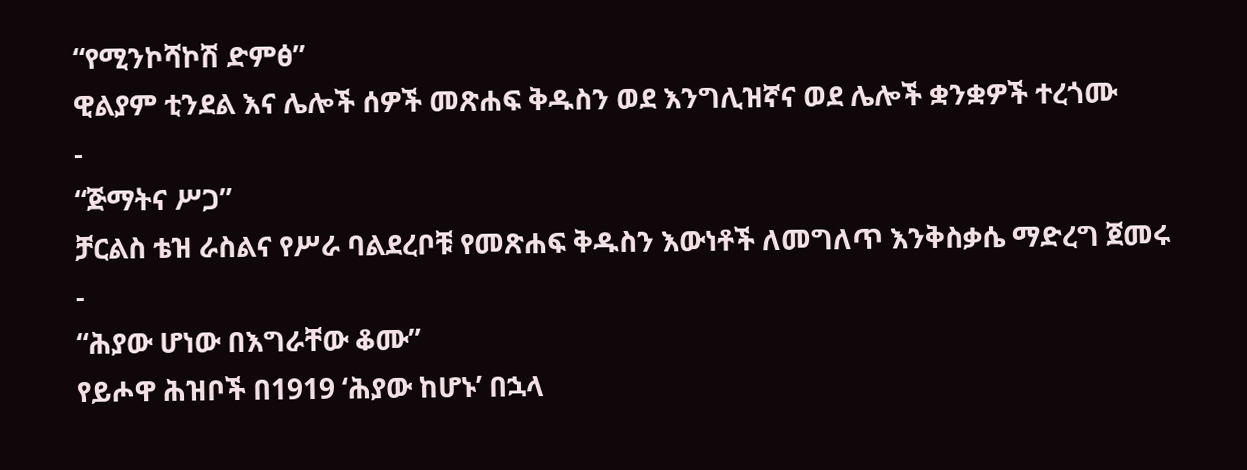“የሚንኮሻኮሽ ድምፅ”
ዊልያም ቲንደል እና ሌሎች ሰዎች መጽሐፍ ቅዱስን ወደ እንግሊዝኛና ወደ ሌሎች ቋንቋዎች ተረጎሙ
-
“ጅማትና ሥጋ”
ቻርልስ ቴዝ ራስልና የሥራ ባልደረቦቹ የመጽሐፍ ቅዱስን እውነቶች ለመግለጥ እንቅስቃሴ ማድረግ ጀመሩ
-
“ሕያው ሆነው በእግራቸው ቆሙ”
የይሖዋ ሕዝቦች በ1919 ‘ሕያው ከሆኑ’ በኋላ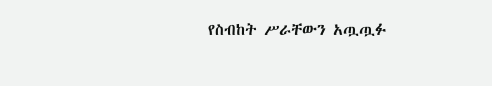የስብከት ሥራቸውን አጧጧፉ